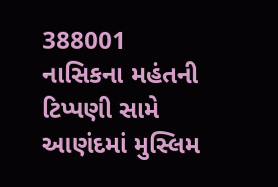388001
નાસિકના મહંતની ટિપ્પણી સામે આણંદમાં મુસ્લિમ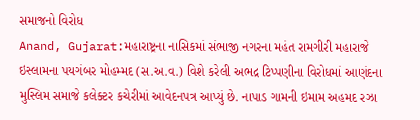સમાજનો વિરોધ
Anand, Gujarat:મહારાષ્ટ્રના નાસિકમાં સંભાજી નગરના મહંત રામગીરી મહારાજે ઇસ્લામના પયગંબર મોહમ્મદ (સ.અ.વ.) વિશે કરેલી અભદ્ર ટિપ્પણીના વિરોધમાં આણંદના મુસ્લિમ સમાજે કલેક્ટર કચેરીમાં આવેદનપત્ર આપ્યું છે. નાપાડ ગામની ઇમામ અહમદ રઝા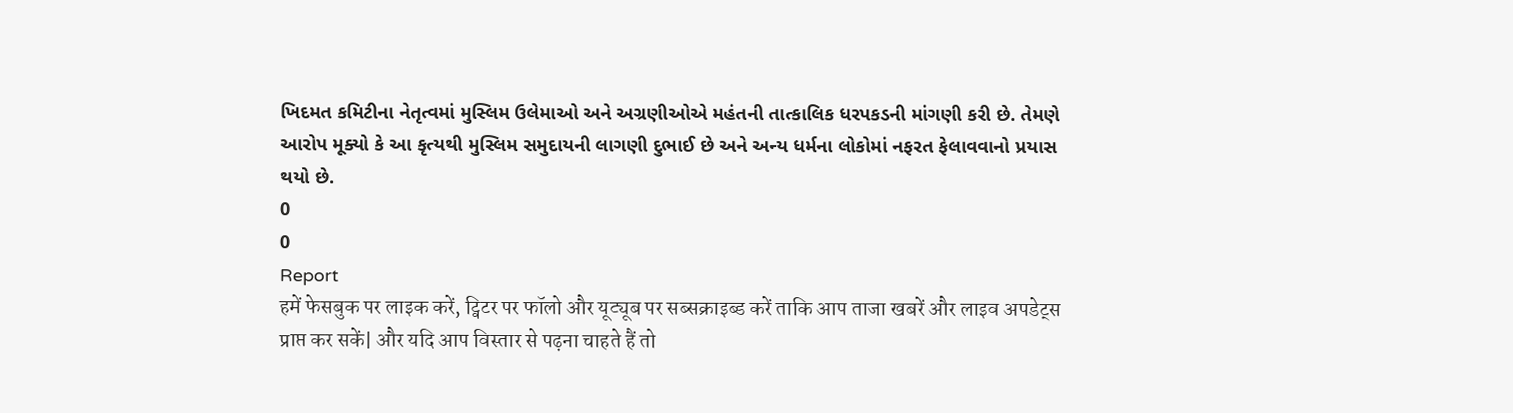ખિદમત કમિટીના નેતૃત્વમાં મુસ્લિમ ઉલેમાઓ અને અગ્રણીઓએ મહંતની તાત્કાલિક ધરપકડની માંગણી કરી છે. તેમણે આરોપ મૂક્યો કે આ કૃત્યથી મુસ્લિમ સમુદાયની લાગણી દુભાઈ છે અને અન્ય ધર્મના લોકોમાં નફરત ફેલાવવાનો પ્રયાસ થયો છે.
0
0
Report
हमें फेसबुक पर लाइक करें, ट्विटर पर फॉलो और यूट्यूब पर सब्सक्राइब्ड करें ताकि आप ताजा खबरें और लाइव अपडेट्स प्राप्त कर सकें| और यदि आप विस्तार से पढ़ना चाहते हैं तो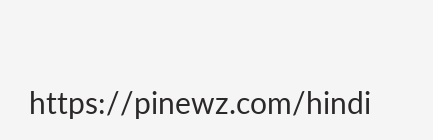https://pinewz.com/hindi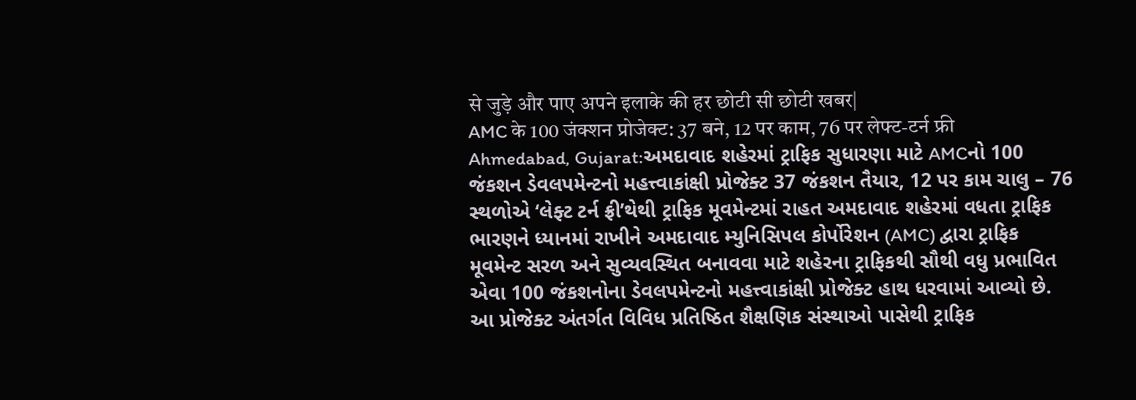से जुड़े और पाए अपने इलाके की हर छोटी सी छोटी खबर|
AMC के 100 जंक्शन प्रोजेक्ट: 37 बने, 12 पर काम, 76 पर लेफ्ट-टर्न फ्री
Ahmedabad, Gujarat:અમદાવાદ શહેરમાં ટ્રાફિક સુધારણા માટે AMCનો 100 જંકશન ડેવલપમેન્ટનો મહત્ત્વાકાંક્ષી પ્રોજેક્ટ 37 જંકશન તૈયાર, 12 પર કામ ચાલુ – 76 સ્થળોએ ‘લેફ્ટ ટર્ન ફ્રી’થેથી ટ્રાફિક મૂવમેન્ટમાં રાહત અમદાવાદ શહેરમાં વધતા ટ્રાફિક ભારણને ધ્યાનમાં રાખીને અમદાવાદ મ્યુનિસિપલ કોર્પોરેશન (AMC) દ્વારા ટ્રાફિક મૂવમેન્ટ સરળ અને સુવ્યવસ્થિત બનાવવા માટે શહેરના ટ્રાફિકથી સૌથી વધુ પ્રભાવિત એવા 100 જંકશનોના ડેવલપમેન્ટનો મહત્ત્વાકાંક્ષી પ્રોજેક્ટ હાથ ધરવામાં આવ્યો છે. આ પ્રોજેક્ટ અંતર્ગત વિવિધ પ્રતિષ્ઠિત શૈક્ષણિક સંસ્થાઓ પાસેથી ટ્રાફિક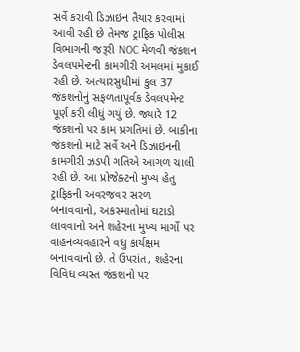સર્વે કરાવી ડિઝાઇન તૈયાર કરવામાં આવી રહી છે તેમજ ટ્રાફિક પોલીસ વિભાગની જરૂરી NOC મેળવી જંકશન ડેવલપમેન્ટની કામગીરી અમલમાં મુકાઈ રહી છે. અત્યારસુધીમાં કુલ 37 જંકશનોનું સફળતાપૂર્વક ડેવલપમેન્ટ પૂર્ણ કરી લીધું ગયું છે. જ્યારે 12 જંકશનો પર કામ પ્રગતિમાં છે. બાકીના જંકશનો માટે સર્વે અને ડિઝાઇનની કામગીરી ઝડપી ગતિએ આગળ ચાલી રહી છે. આ પ્રોજેક્ટનો મુખ્ય હેતુ ટ્રાફિકની અવરજવર સરળ બનાવવાનો, અકસ્માતોમાં ઘટાડો લાવવાનો અને શહેરના મુખ્ય માર્ગો પર વાહનવ્યવહારને વધુ કાર્યક્ષમ બનાવવાનો છે. તે ઉપરાંત, શહેરના વિવિધ વ્યસ્ત જંકશનો પર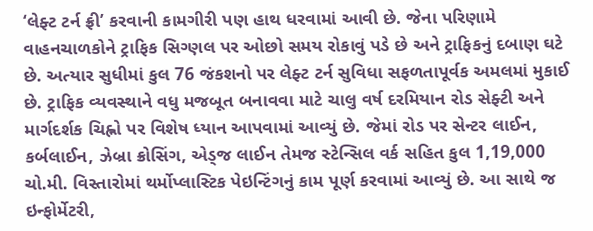‘લેફ્ટ ટર્ન ફ્રી’ કરવાની કામગીરી પણ હાથ ધરવામાં આવી છે. જેના પરિણામે વાહનચાળકોને ટ્રાફિક સિગ્ણલ પર ઓછો સમય રોકાવું પડે છે અને ટ્રાફિકનું દબાણ ઘટે છે. અત્યાર સુધીમાં કુલ 76 જંકશનો પર લેફ્ટ ટર્ન સુવિધા સફળતાપૂર્વક અમલમાં મુકાઈ છે. ટ્રાફિક વ્યવસ્થાને વધુ મજબૂત બનાવવા માટે ચાલુ વર્ષ દરમિયાન રોડ સેફ્ટી અને માર્ગદર્શક ચિહ્નો પર વિશેષ ધ્યાન આપવામાં આવ્યું છે. જેમાં રોડ પર સેન્ટર લાઈન, કર્બલાઈન, ઝેબ્રા ક્રોસિંગ, એડ્જ લાઈન તેમજ સ્ટેન્સિલ વર્ક સહિત કુલ 1,19,000 ચો.મી. વિસ્તારોમાં થર્મોપ્લાસ્ટિક પેઇન્ટિંગનું કામ પૂર્ણ કરવામાં આવ્યું છે. આ સાથે જ ઇન્ફોર્મેટરી,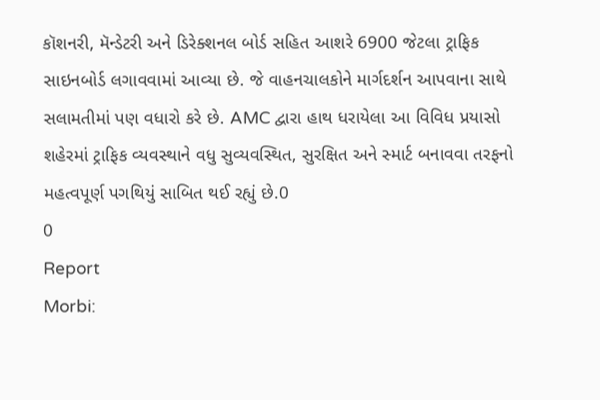કૉશનરી, મૅન્ડેટરી અને ડિરેક્શનલ બોર્ડ સહિત આશરે 6900 જેટલા ટ્રાફિક સાઇનબોર્ડ લગાવવામાં આવ્યા છે. જે વાહનચાલકોને માર્ગદર્શન આપવાના સાથે સલામતીમાં પણ વધારો કરે છે. AMC દ્વારા હાથ ધરાયેલા આ વિવિધ પ્રયાસો શહેરમાં ટ્રાફિક વ્યવસ્થાને વધુ સુવ્યવસ્થિત, સુરક્ષિત અને સ્માર્ટ બનાવવા તરફનો મહત્વપૂર્ણ પગથિયું સાબિત થઈ રહ્યું છે.0
0
Report
Morbi: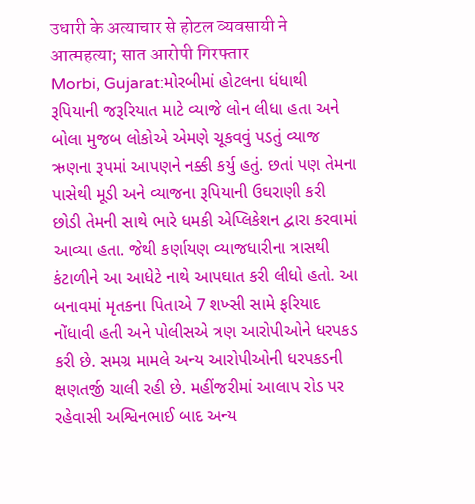उधारी के अत्याचार से होटल व्यवसायी ने आत्महत्या; सात आरोपी गिरफ्तार
Morbi, Gujarat:મોરબીમાં હોટલના ધંધાથી રૂપિયાની જરૂરિયાત માટે વ્યાજે લોન લીધા હતા અને બોલા મુજબ લોકોએ એમણે ચૂકવવું પડતું વ્યાજ ઋણના રૂપમાં આપણને નક્કી કર્યુ હતું. છતાં પણ તેમના પાસેથી મૂડી અને વ્યાજના રૂપિયાની ઉઘરાણી કરી છોડી તેમની સાથે ભારે ધમકી એપ્લિકેશન દ્વારા કરવામાં આવ્યા હતા. જેથી કર્ણાયણ વ્યાજધારીના ત્રાસથી કંટાળીને આ આધેટે નાથે આપઘાત કરી લીધો હતો. આ બનાવમાં મૃતકના પિતાએ 7 શખ્સી સામે ફરિયાદ નોંધાવી હતી અને પોલીસએ ત્રણ આરોપીઓને ધરપકડ કરી છે. સમગ્ર મામલે અન્ય આરોપીઓની ધરપકડની ક્ષણતર્જી ચાલી રહી છે. મહીંજરીમાં આલાપ રોડ પર રહેવાસી અશ્વિનભાઈ બાદ અન્ય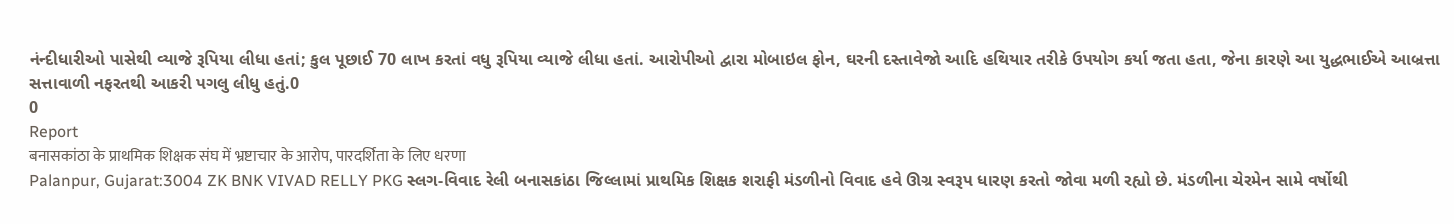નંન્દીધારીઓ પાસેથી વ્યાજે રૂપિયા લીધા હતાં; કુલ પૂછાઈ 70 લાખ કરતાં વધુ રૂપિયા વ્યાજે લીધા હતાં. આરોપીઓ દ્વારા મોબાઇલ ફોન, ઘરની દસ્તાવેજો આદિ હથિયાર તરીકે ઉપયોગ કર્યા જતા હતા, જેના કારણે આ યુદ્ધભાઈએ આબ્રત્તા સત્તાવાળી નફરતથી આકરી પગલુ લીધુ હતું.0
0
Report
बनासकांठा के प्राथमिक शिक्षक संघ में भ्रष्टाचार के आरोप, पारदर्शिता के लिए धरणा
Palanpur, Gujarat:3004 ZK BNK VIVAD RELLY PKG સ્લગ-વિવાદ રેલી બનાસકાંઠા જિલ્લામાં પ્રાથમિક શિક્ષક શરાફી મંડળીનો વિવાદ હવે ઊગ્ર સ્વરૂપ ધારણ કરતો જોવા મળી રહ્યો છે. મંડળીના ચેરમેન સામે વર્ષોથી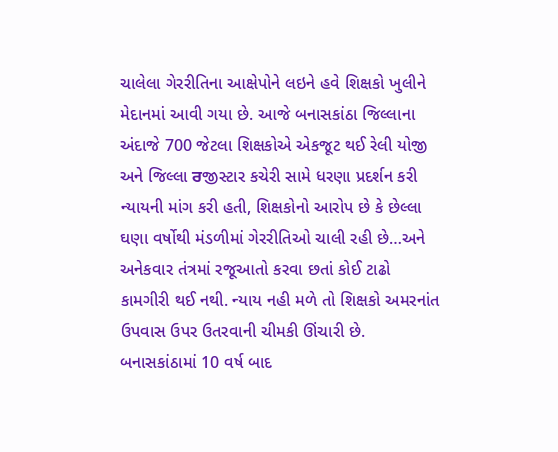ચાલેલા ગેરરીતિના આક્ષેપોને લઇને હવે શિક્ષકો ખુલીને મેદાનમાં આવી ગયા છે. આજે બનાસકાંઠા જિલ્લાના અંદાજે 700 જેટલા શિક્ષકોએ એકજૂટ થઈ રેલી યોજી અને જિલ્લા ਰજીસ્ટાર કચેરી સામે ધરણા પ્રદર્શન કરી ન્યાયની માંગ કરી હતી, શિક્ષકોનો આરોપ છે કે છેલ્લા ઘણા વર્ષોથી મંડળીમાં ગેરરીતિઓ ચાલી રહી છે…અને અનેકવાર તંત્રમાં રજૂઆતો કરવા છતાં કોઈ ટાઢો કામગીરી થઈ નથી. ન્યાય નહી મળે તો શિક્ષકો અમરનાંત ઉપવાસ ઉપર ઉતરવાની ચીમકી ઊંચારી છે. બનાસકાંઠામાં 10 વર્ષ બાદ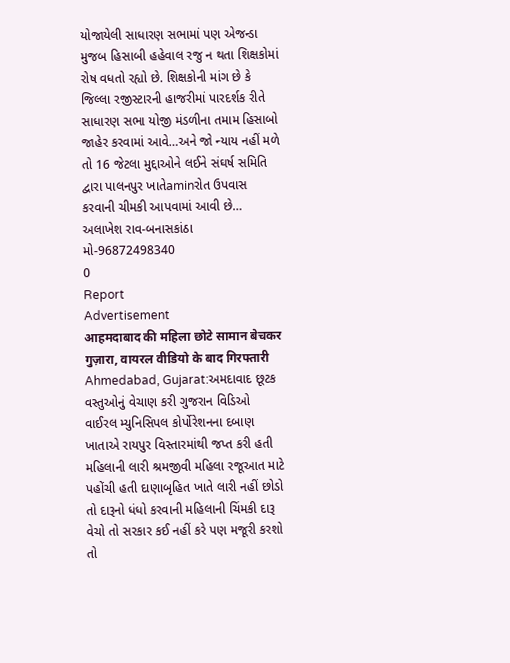યોજાયેલી સાધારણ સભામાં પણ એજન્ડા મુજબ હિસાબી હહેવાલ રજુ ન થતા શિક્ષકોમાં રોષ વધતો રહ્યો છે. શિક્ષકોની માંગ છે કે જિલ્લા રજીસ્ટારની હાજરીમાં પારદર્શક રીતે સાધારણ સભા યોજી મંડળીના તમામ હિસાબો જાહેર કરવામાં આવે…અને જો ન્યાય નહીં મળે તો 16 જેટલા મુદ્દાઓને લઈને સંઘર્ષ સમિતિ દ્વારા પાલનપુર ખાતેaminરોત ઉપવાસ કરવાની ચીમકી આપવામાં આવી છે… અલાખેશ રાવ-બનાસકાંઠા મો-96872498340
0
Report
Advertisement
आहमदाबाद की महिला छोटे सामान बेचकर गुज़ारा, वायरल वीडियो के बाद गिरफ्तारी
Ahmedabad, Gujarat:અમદાવાદ છૂટક વસ્તુઓનું વેચાણ કરી ગુજરાન વિડિઓ વાઈરલ મ્યુનિસિપલ કોર્પોરેશનના દબાણ ખાતાએ રાયપુર વિસ્તારમાંથી જપ્ત કરી હતી મહિલાની લારી શ્રમજીવી મહિલા રજૂઆત માટે પહોંચી હતી દાણાબૃહિત ખાતે લારી નહીં છોડો તો દારૂનો ધંધો કરવાની મહિલાની ચિંમકી દારૂ વેચો તો સરકાર કઈ નહીં કરે પણ મજૂરી કરશો તો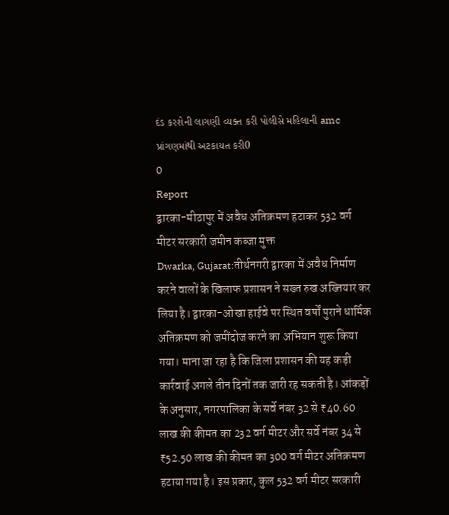દંડ કરશેની લાગણી વ્યક્ત કરી પોલીસે મહિલાની amc પ્રાંગણમાંથી અટકાયત કરી0
0
Report
द्वारका-मीठापुर में अवैध अतिक्रमण हटाकर 532 वर्ग मीटर सरकारी जमीन कब्जा मुक्त
Dwarka, Gujarat:तीर्थनगरी द्वारका में अवैध निर्माण करने वालों के खिलाफ प्रशासन ने सख्त रुख अख्तियार कर लिया है। द्वारका-ओखा हाईवे पर स्थित वर्षों पुराने धार्मिक अतिक्रमण को जमींदोज करने का अभियान शुरू किया गया। माना जा रहा है कि जिला प्रशासन की यह कड़ी कार्रवाई अगले तीन दिनों तक जारी रह सकती है। आंकड़ों के अनुसार, नगरपालिका के सर्वे नंबर 32 से ₹40.60 लाख की कीमत का 232 वर्ग मीटर और सर्वे नंबर 34 से ₹52.50 लाख की कीमत का 300 वर्ग मीटर अतिक्रमण हटाया गया है। इस प्रकार, कुल 532 वर्ग मीटर सरकारी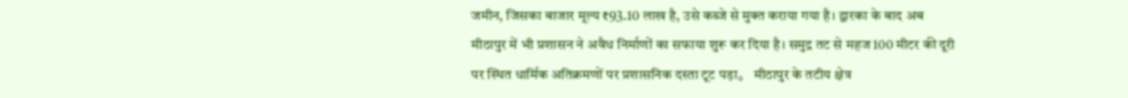जमीन, जिसका बाजार मूल्य ₹93.10 लाख है, उसे कब्जे से मुक्त कराया गया है। द्वारका के बाद अब मीठापुर में भी प्रशासन ने अवैध निर्माणों का सफाया शुरू कर दिया है। समुद्र तट से महज 100 मीटर की दूरी पर स्थित धार्मिक अतिक्रमणों पर प्रशासनिक दस्ता टूट पड़ा。 मीठापुर के तटीय क्षेत्र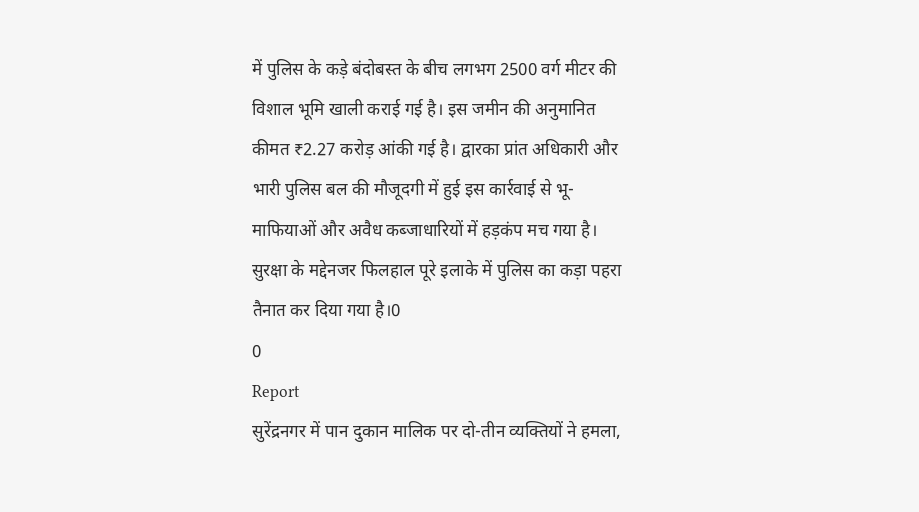में पुलिस के कड़े बंदोबस्त के बीच लगभग 2500 वर्ग मीटर की विशाल भूमि खाली कराई गई है। इस जमीन की अनुमानित कीमत ₹2.27 करोड़ आंकी गई है। द्वारका प्रांत अधिकारी और भारी पुलिस बल की मौजूदगी में हुई इस कार्रवाई से भू-माफियाओं और अवैध कब्जाधारियों में हड़कंप मच गया है। सुरक्षा के मद्देनजर फिलहाल पूरे इलाके में पुलिस का कड़ा पहरा तैनात कर दिया गया है।0
0
Report
सुरेंद्रनगर में पान दुकान मालिक पर दो-तीन व्यक्तियों ने हमला,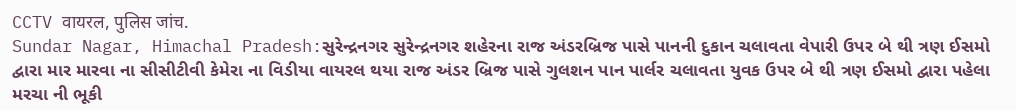CCTV वायरल, पुलिस जांच.
Sundar Nagar, Himachal Pradesh:સુરેન્દ્રનગર સુરેન્દ્રનગર શહેરના રાજ અંડરબ્રિજ પાસે પાનની દુકાન ચલાવતા વેપારી ઉપર બે થી ત્રણ ઈસમો દ્વારા માર મારવા ના સીસીટીવી કેમેરા ના વિડીયા વાયરલ થયા રાજ અંડર બ્રિજ પાસે ગુલશન પાન પાર્લર ચલાવતા યુવક ઉપર બે થી ત્રણ ઈસમો દ્વારા પહેલા મરચા ની ભૂકી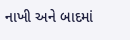નાખી અને બાદમાં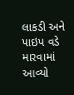લાકડી અને પાઇપ વડે મારવામાં આવ્યો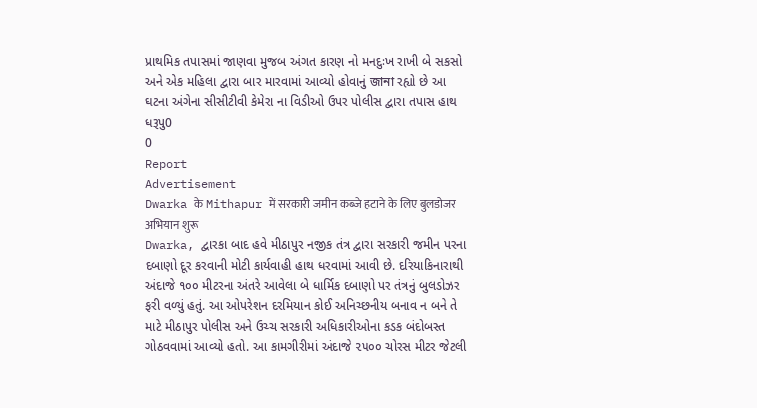પ્રાથમિક તપાસમાં જાણવા મુજબ અંગત કારણ નો મનદુઃખ રાખી બે સકસો અને એક મહિલા દ્વારા બાર મારવામાં આવ્યો હોવાનું জানা રહ્યો છે આ ઘટના અંગેના સીસીટીવી કેમેરા ના વિડીઓ ઉપર પોલીસ દ્વારા તપાસ હાથ ધરૂપુ0
0
Report
Advertisement
Dwarka के Mithapur में सरकारी जमीन कब्जे हटाने के लिए बुलडोजर अभियान शुरू
Dwarka, દ્વારકા બાદ હવે મીઠાપુર નજીક તંત્ર દ્વારા સરકારી જમીન પરના દબાણો દૂર કરવાની મોટી કાર્યવાહી હાથ ધરવામાં આવી છે. દરિયાકિનારાથી અંદાજે ૧૦૦ મીટરના અંતરે આવેલા બે ધાર્મિક દબાણો પર તંત્રનું બુલડોઝર ફરી વળ્યું હતું. આ ઓપરેશન દરમિયાન કોઈ અનિચ્છનીય બનાવ ન બને તે માટે મીઠાપુર પોલીસ અને ઉચ્ચ સરકારી અધિકારીઓના કડક બંદોબસ્ત ગોઠવવામાં આવ્યો હતો. આ કામગીરીમાં અંદાજે ૨૫૦૦ ચોરસ મીટર જેટલી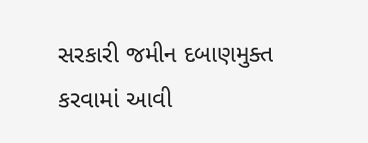સરકારી જમીન દબાણમુક્ત કરવામાં આવી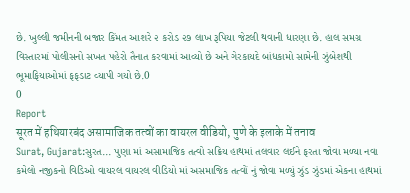છે. ખુલ્લી જમીનની બજાર કિંમત આશરે ૨ કરોડ ૨૭ લાખ રૂપિયા જેટલી થવાની ધારણા છે. હાલ સમગ્ર વિસ્તારમાં પોલીસનો સખત પહેરો તૈનાત કરવામાં આવ્યો છે અને ગેરકાયદે બાંધકામો સામેની ઝુંબેશથી ભૂમાફિયાઓમાં ફફડાટ વ્યાપી ગયો છે.0
0
Report
सूरत में हथियारबंद असामाजिक तत्वों का वायरल वीडियो, पुणे के इलाके में तनाव
Surat, Gujarat:સુરત... પુણા માં અસામાજિક તત્વો સક્રિય હાથમાં તલવાર લઈને ફરતા જોવા મળ્યા નવા કમેલો નજીકનો વિડિઓ વાયરલ વાયરલ વીડિયો માં અસમાજિક તત્વોં નું જોવા મળ્યું ઝુંડ ઝુંડમાં એકના હાથમાં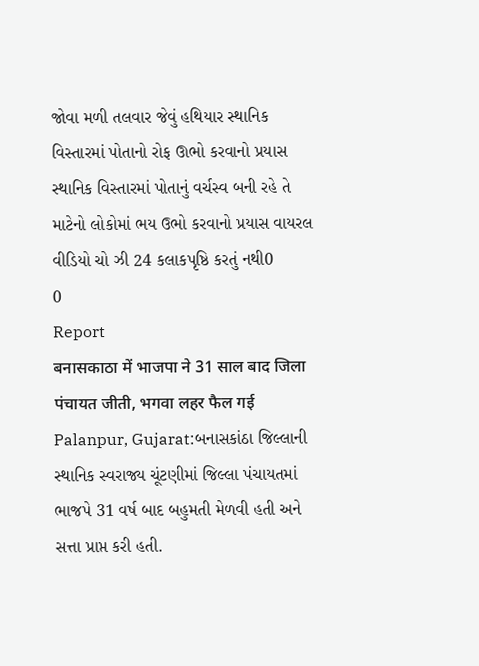જોવા મળી તલવાર જેવું હથિયાર સ્થાનિક વિસ્તારમાં પોતાનો રોફ ઊભો કરવાનો પ્રયાસ સ્થાનિક વિસ્તારમાં પોતાનું વર્ચસ્વ બની રહે તે માટેનો લોકોમાં ભય ઉભો કરવાનો પ્રયાસ વાયરલ વીડિયો ચો ઝી 24 કલાકપૃષ્ઠિ કરતું નથી0
0
Report
बनासकाठा में भाजपा ने 31 साल बाद जिला पंचायत जीती, भगवा लहर फैल गई
Palanpur, Gujarat:બનાસકાંઠા જિલ્લાની સ્થાનિક સ્વરાજ્ય ચૂંટણીમાં જિલ્લા પંચાયતમાં ભાજપે 31 વર્ષ બાદ બહુમતી મેળવી હતી અને સત્તા પ્રાપ્ત કરી હતી.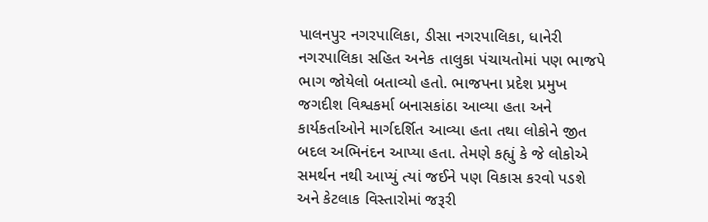પાલનપુર નગરપાલિકા, ડીસા નગરપાલિકા, ધાનેરી નગરપાલિકા સહિત અનેક તાલુકા પંચાયતોમાં પણ ભાજપે ભાગ જોયેલો બતાવ્યો હતો. ભાજપના પ્રદેશ પ્રમુખ જગદીશ વિશ્વકર્મા બનાસકાંઠા આવ્યા હતા અને કાર્યકર્તાઓને માર્ગદર્શિત આવ્યા હતા તથા લોકોને જીત બદલ અભિનંદન આપ્યા હતા. તેમણે કહ્યું કે જે લોકોએ સમર્થન નથી આપ્યું ત્યાં જઈને પણ વિકાસ કરવો પડશે અને કેટલાક વિસ્તારોમાં જરૂરી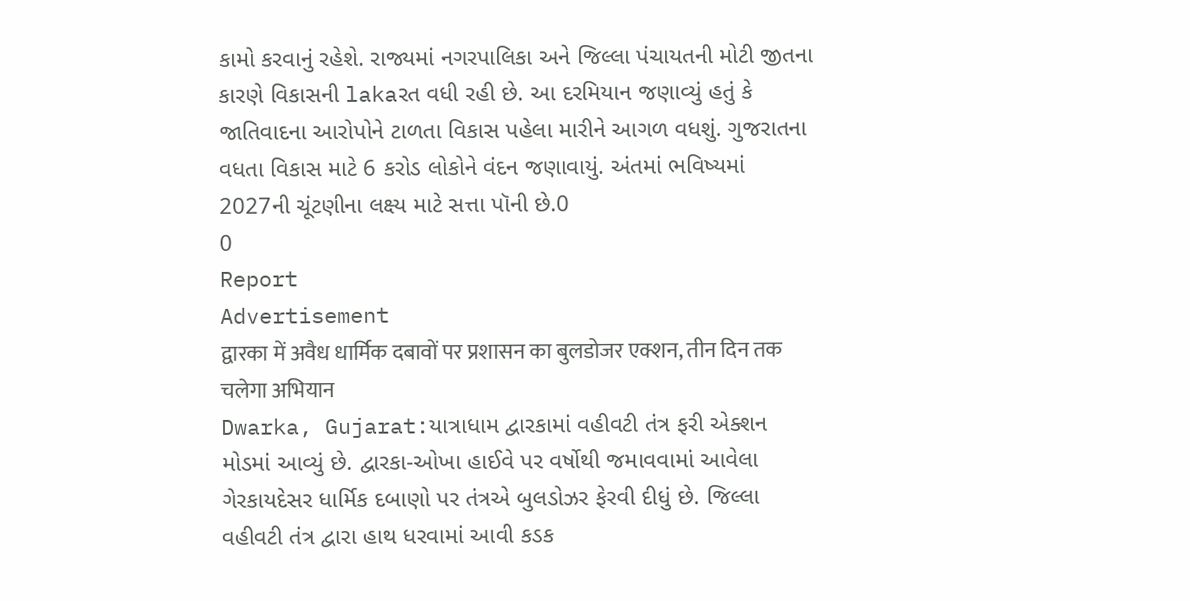કામો કરવાનું રહેશે. રાજ્યમાં નગરપાલિકા અને જિલ્લા પંચાયતની મોટી જીતના કારણે વિકાસની lakaરત વધી રહી છે. આ દરમિયાન જણાવ્યું હતું કે જાતિવાદના આરોપોને ટાળતા વિકાસ પહેલા મારીને આગળ વધશું. ગુજરાતના વધતા વિકાસ માટે 6 કરોડ લોકોને વંદન જણાવાયું. અંતમાં ભવિષ્યમાં 2027ની ચૂંટણીના લક્ષ્ય માટે સત્તા પૉની છે.0
0
Report
Advertisement
द्वारका में अवैध धार्मिक दबावों पर प्रशासन का बुलडोजर एक्शन, तीन दिन तक चलेगा अभियान
Dwarka, Gujarat:યાત્રાધામ દ્વારકામાં વહીવટી તંત્ર ફરી એક્શન મોડમાં આવ્યું છે. દ્વારકા‑ઓખા હાઈવે પર વર્ષોથી જમાવવામાં આવેલા ગેરકાયદેસર ધાર્મિક દબાણો પર તંત્રએ બુલડોઝર ફેરવી દીધું છે. જિલ્લા વહીવટી તંત્ર દ્વારા હાથ ધરવામાં આવી કડક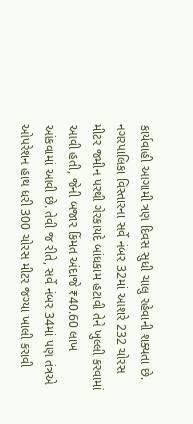કાર્યવાહી આગામી ત્રણ દિવસ સુધી ચાલુ રહેવાની શક્યતા છે. નગરપાલિકા વિસ્તારના સર્વે નંબર 32માં આશરે 232 ચોરસ મીટર જમીન પરથી ગેરકાયદે બાંધકામ હટાવી તેને ખુલ્લી કરવામાં આવી હતી, જેની બજાર કિંમત અંદાજે ₹40.60 લાખ આંકવામાં આવી છે. તેવી જ રીતે, સર્વે નંબર 34માં પણ તંત્રએ ઓપરેશન હાથ ધરી 300 ચોરસ મીટર જગ્યા ખાલી કરાવી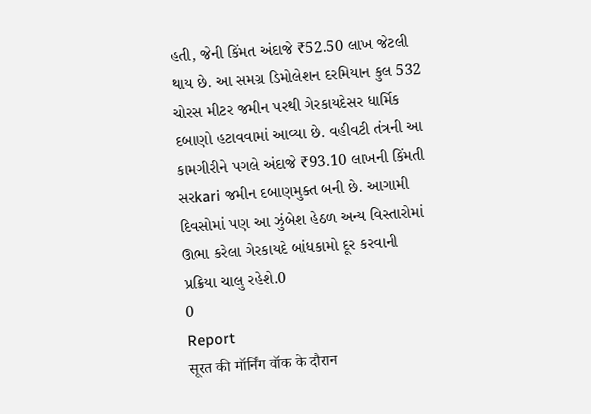હતી, જેની કિંમત અંદાજે ₹52.50 લાખ જેટલી થાય છે. આ સમગ્ર ડિમોલેશન દરમિયાન કુલ 532 ચોરસ મીટર જમીન પરથી ગેરકાયદેસર ધાર્મિક દબાણો હટાવવામાં આવ્યા છે. વહીવટી તંત્રની આ કામગીરીને પગલે અંદાજે ₹93.10 લાખની કિંમતી સરkari જમીન દબાણમુક્ત બની છે. આગામી દિવસોમાં પણ આ ઝુંબેશ હેઠળ અન્ય વિસ્તારોમાં ઊભા કરેલા ગેરકાયદે બાંધકામો દૂર કરવાની પ્રક્રિયા ચાલુ રહેશે.0
0
Report
सूरत की मॉर्निंग वॉक के दौरान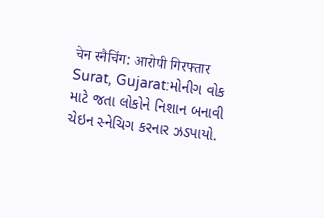चेन स्नैचिंग: आरोपी गिरफ्तार
Surat, Gujarat:મોનીગ વોક માટે જતા લોકોને નિશાન બનાવી ચેઇન સ્નેચિગ કરનાર ઝડપાયો.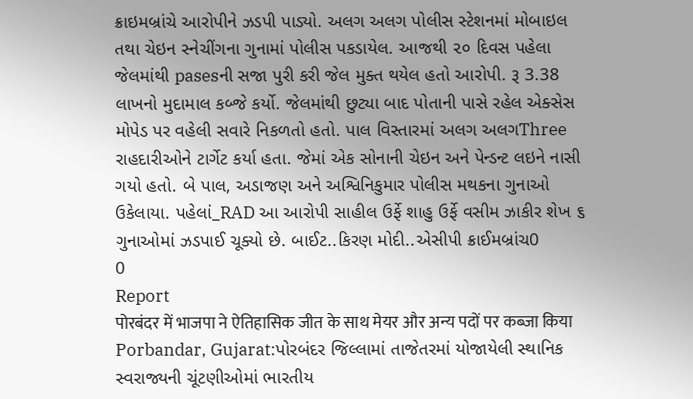ક્રાઇમબ્રાંચે આરોપીને ઝડપી પાડ્યો. અલગ અલગ પોલીસ સ્ટેશનમાં મોબાઇલ તથા ચેઇન સ્નેચીંગના ગુનામાં પોલીસ પકડાયેલ. આજથી ૨૦ દિવસ પહેલા જેલમાંથી pasesની સજા પુરી કરી જેલ મુક્ત થયેલ હતો આરોપી. રૂ 3.38 લાખનો મુદામાલ કબ્જે કર્યો. જેલમાંથી છુટ્યા બાદ પોતાની પાસે રહેલ એક્સેસ મોપેડ પર વહેલી સવારે નિકળતો હતો. પાલ વિસ્તારમાં અલગ અલગThree રાહદારીઓને ટાર્ગેટ કર્યા હતા. જેમાં એક સોનાની ચેઇન અને પેન્ડન્ટ લઇને નાસી ગયો હતો. બે પાલ, અડાજણ અને અશ્વિનિકુમાર પોલીસ મથકના ગુનાઓ ઉકેલાયા. પહેલાં_RAD આ આરોપી સાહીલ ઉર્ફે શાહુ ઉર્ફે વસીમ ઝાકીર શેખ ૬ ગુનાઓમાં ઝડપાઈ ચૂક્યો છે. બાઈટ..કિરણ મોદી..એસીપી ક્રાઈમબ્રાંચ0
0
Report
पोरबंदर में भाजपा ने ऐतिहासिक जीत के साथ मेयर और अन्य पदों पर कब्जा किया
Porbandar, Gujarat:પોરબંદર જિલ્લામાં તાજેતરમાં યોજાયેલી સ્થાનિક સ્વરાજ્યની ચૂંટણીઓમાં ભારતીય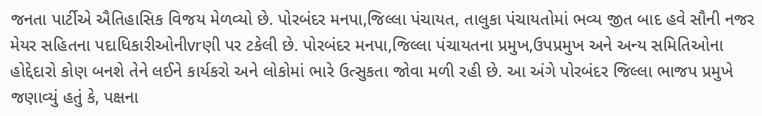જનતા પાર્ટીએ ઐતિહાસિક વિજય મેળવ્યો છે. પોરબંદર મનપા,જિલ્લા પંચાયત, તાલુકા પંચાયતોમાં ભવ્ય જીત બાદ હવે સૌની નજર મેયર સહિતના પદાધિકારીઓનીvrણી પર ટકેલી છે. પોરબંદર મનપા,જિલ્લા પંચાયતના પ્રમુખ,ઉપપ્રમુખ અને અન્ય સમિતિઓના હોદ્દેદારો કોણ બનશે તેને લઈને કાર્યકરો અને લોકોમાં ભારે ઉત્સુકતા જોવા મળી રહી છે. આ અંગે પોરબંદર જિલ્લા ભાજપ પ્રમુખે જણાવ્યું હતું કે, પક્ષના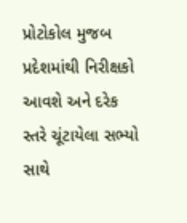પ્રોટોકોલ મુજબ પ્રદેશમાંથી નિરીક્ષકો આવશે અને દરેક સ્તરે ચૂંટાયેલા સભ્યો સાથે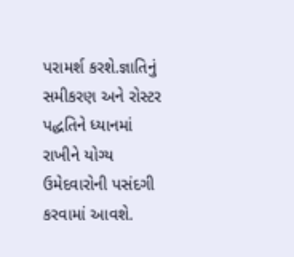પરામર્શ કરશે.જ્ઞાતિનું સમીકરણ અને રોસ્ટર પદ્ધતિને ધ્યાનમાં રાખીને યોગ્ય ઉમેદવારોની પસંદગી કરવામાં આવશે.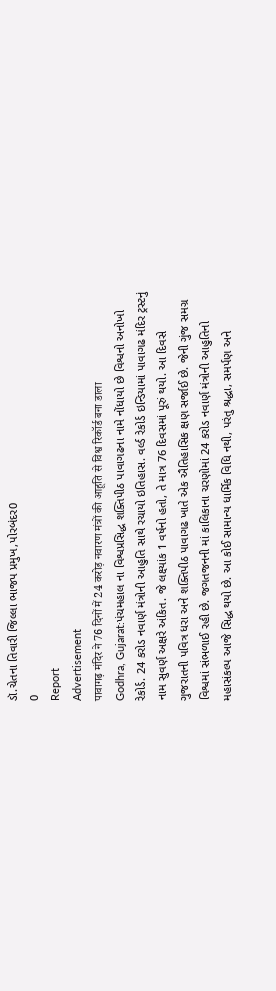ડૉ.ચેતના તિવારી જિલ્લા ભાજપ પ્રમુખ,પોરબંદર0
0
Report
Advertisement
पावागढ़ मंदिर ने 76 दिनों में 24 करोड़ नवारण मंत्रों की आहूति से विश्व रिकॉर्ड बना डाला
Godhra, Gujarat:પંચમહાલ ના વિશ્વપ્રસિદ્ધ શક્તિપીઠ પાવાગઢના નામે નોંધાયો છે વિશ્વનો અનોખો રેકોર્ડ. 24 કરોડ નવાર્ણ મંત્રોની આહુતિ સાથે રચાયો ઇતિહાસ. વર્લ્ડ રેકોર્ડ ઇન્ડિયામાં પાવાગઢ મંદિર ટ્રસ્ટનું નામ સુવર્ણ અક્ષરે અંકિત. જે લક્ષ્યાંક 1 વર્ષનો હતો, તે માત્ર 76 દિવસમાં પૂરું થયો. આ દિવસે ગુજરાતની પવિત્ર ધરા અને શક્તિપીઠ પાવાગઢ ખાતે એક ઐતિહાસિક ક્ષણ સર્જાઈ છે. જેની ગુંજ સમગ્ર વિશ્વમાં સંભળાઈ રહી છે. જગતજનની માં કાલિકાના ચરણોમાં 24 કરોડ નવાર્ણ મંત્રોની આહુતિનો મહાસંકલ્પ આજે સિદ્ધ થયો છે. આ કોઈ સામાન્ય ધાર્મિક વિધિ નથી, પરંતુ શ્રદ્ધા, સમર્પણ અને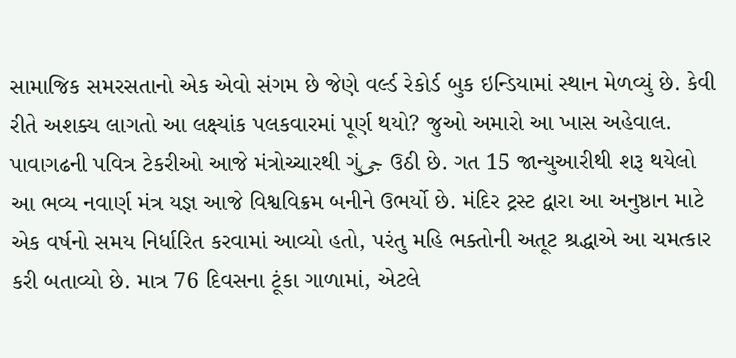સામાજિક સમરસતાનો એક એવો સંગમ છે જેણે વર્લ્ડ રેકોર્ડ બુક ઇન્ડિયામાં સ્થાન મેળવ્યું છે. કેવી રીતે અશક્ય લાગતો આ લક્ષ્યાંક પલકવારમાં પૂર્ણ થયો? જુઓ અમારો આ ખાસ અહેવાલ. પાવાગઢની પવિત્ર ટેકરીઓ આજે મંત્રોચ્ચારથી ગુંجی ઉઠી છે. ગત 15 જાન્યુઆરીથી શરૂ થયેલો આ ભવ્ય નવાર્ણ મંત્ર યજ્ઞ આજે વિશ્વવિક્રમ બનીને ઉભર્યો છે. મંદિર ટ્રસ્ટ દ્વારા આ અનુષ્ઠાન માટે એક વર્ષનો સમય નિર્ધારિત કરવામાં આવ્યો હતો, પરંતુ મહિ ભક્તોની અતૂટ શ્રદ્ધાએ આ ચમત્કાર કરી બતાવ્યો છે. માત્ર 76 દિવસના ટૂંકા ગાળામાં, એટલે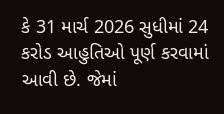કે 31 માર્ચ 2026 સુધીમાં 24 કરોડ આહુતિઓ પૂર્ણ કરવામાં આવી છે. જેમાં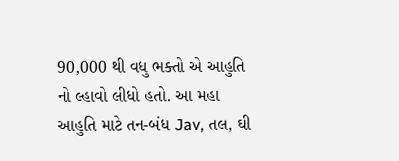90,000 થી વધુ ભક્તો એ આહુતિ નો લ્હાવો લીધો હતો. આ મહા આહુતિ માટે તન-બંધ Jav, તલ, ઘી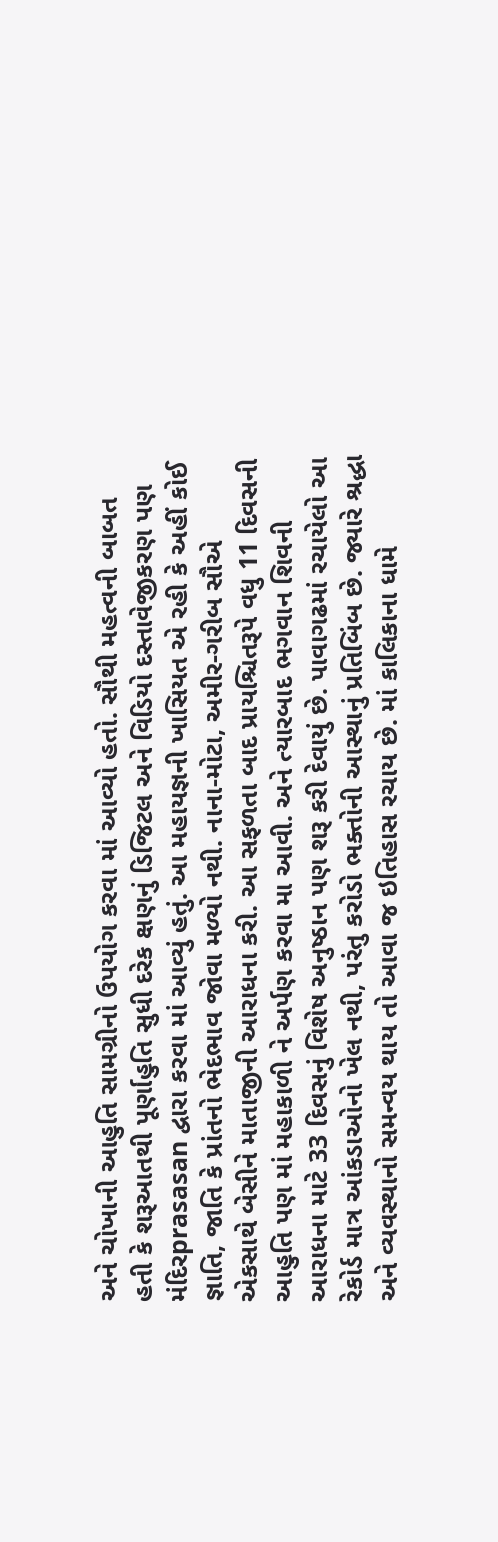અને ચોખાની આહુતિ સામગ્રીનો ઉપયોગ કરવા માં આવ્યો હતો. સૌથી મહત્વની બાબત હતી કે શરૂઆતથી પૂર્ણાહુતિ સુધી દરેક ક્ષણનું ડિજિટલ અને વિડિયો દસ્તાવેજીકરણ પણ મંદિરprasasan દ્વારા કરવા માં આવ્યું હતું. આ મહાયજ્ઞની ખાસિયત એ રહી કે અહીં કોઈ જ્ઞાતિ, જાતિ કે પ્રાંતનો ભેદભાવ જોવા મળ્યો નથી. નાના-મોટા, અમીર-ગરીબ સૌએ એકસાથે બેસીને માતાજીની આરાધના કરી. આ સફળતા બાદ પ્રાયશ્ચિતરૂપે વધુ 11 દિવસની આહુતિ પણ માં મહાકાળી ને અર્પણ કરવા મા આવી. અને ત્યારબાદ ભગવાન શિવની આરાધના માટે 33 દિવસનું વિશેષ અનુષ્ઠાન પણ શરૂ કરી દેવાયું છે. પાવાગઢમાં રચાયેલો આ રેકોર્ડ માત્ર આંકડાઓનો ખેલ નથી, પરંતુ કરોડો ભક્તોની આસ્થાનું પ્રતિબિંબ છે. જ્યારે શ્રદ્ધા અને વ્યવસ્થાનો સમન્વય થાય તો આવા જ ઇતિહાસ રચાય છે. માં કાલિકાના ધામે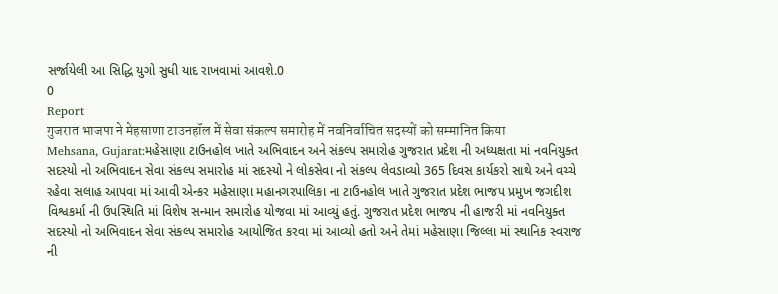સર્જાયેલી આ સિદ્ધિ યુગો સુધી યાદ રાખવામાં આવશે.0
0
Report
गुजरात भाजपा ने मेहसाणा टाउनहॉल में सेवा संकल्प समारोह में नवनिर्वाचित सदस्यों को सम्मानित किया
Mehsana, Gujarat:મહેસાણા ટાઉનહોલ ખાતે અભિવાદન અને સંકલ્પ સમારોહ ગુજરાત પ્રદેશ ની અધ્યક્ષતા માં નવનિયુક્ત સદસ્યો નો અભિવાદન સેવા સંકલ્પ સમારોહ માં સદસ્યો ને લોકસેવા નો સંકલ્પ લેવડાવ્યો 365 દિવસ કાર્યકરો સાથે અને વચ્ચે રહેવા સલાહ આપવા માં આવી એન્કર મહેસાણા મહાનગરપાલિકા ના ટાઉનહોલ ખાતે ગુજરાત પ્રદેશ ભાજપ પ્રમુખ જગદીશ વિશ્વકર્મા ની ઉપસ્થિતિ માં વિશેષ સન્માન સમારોહ યોજવા માં આવ્યું હતું. ગુજરાત પ્રદેશ ભાજપ ની હાજરી માં નવનિયુક્ત સદસ્યો નો અભિવાદન સેવા સંકલ્પ સમારોહ આયોજિત કરવા માં આવ્યો હતો અને તેમાં મહેસાણા જિલ્લા માં સ્થાનિક સ્વરાજ ની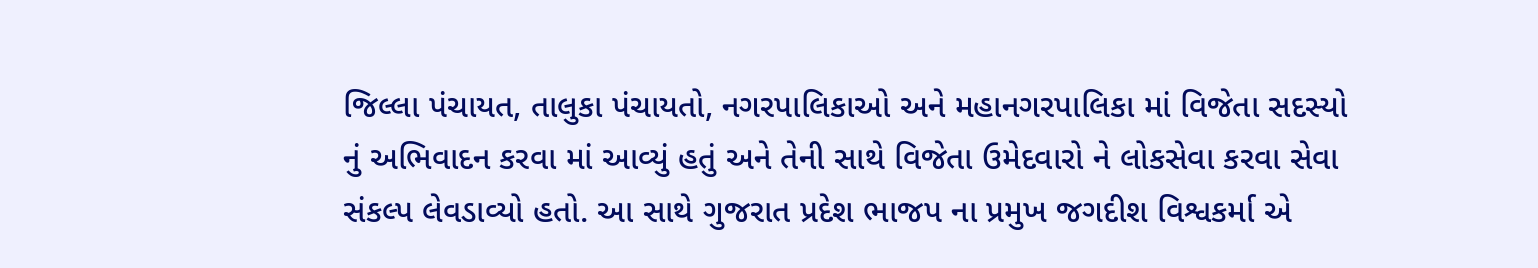જિલ્લા પંચાયત, તાલુકા પંચાયતો, નગરપાલિકાઓ અને મહાનગરપાલિકા માં વિજેતા સદસ્યો નું અભિવાદન કરવા માં આવ્યું હતું અને તેની સાથે વિજેતા ઉમેદવારો ને લોકસેવા કરવા સેવા સંકલ્પ લેવડાવ્યો હતો. આ સાથે ગુજરાત પ્રદેશ ભાજપ ના પ્રમુખ જગદીશ વિશ્વકર્મા એ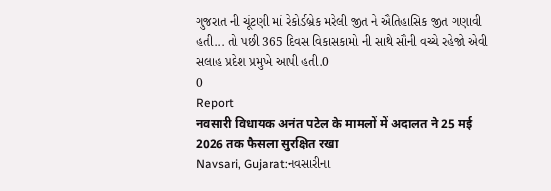ગુજરાત ની ચૂંટણી માં રેકોર્ડબ્રેક મરેલી જીત ને ઐતિહાસિક જીત ગણાવી હતી... તો પછી 365 દિવસ વિકાસકામો ની સાથે સૌની વચ્ચે રહેજો એવી સલાહ પ્રદેશ પ્રમુખે આપી હતી.0
0
Report
नवसारी विधायक अनंत पटेल के मामलों में अदालत ने 25 मई 2026 तक फैसला सुरक्षित रखा
Navsari, Gujarat:નવસારીના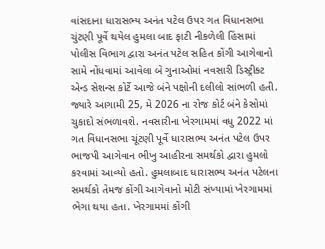વાંસદાના ધારાસભ્ય અનંત પટેલ ઉપર ગત વિધાનસભા ચુંટણી પૂર્વે થયેલ હુમલા બાદ ફાટી નીકળેલી હિંસામાં પોલીસ વિભાગ દ્વારા અનંત પટેલ સહિત કોંગી આગેવાનો સામે નોંધવામાં આવેલા બે ગુનાઓમાં નવસારી ડિસ્ટ્રીક્ટ એન્ડ સેશન્સ કોર્ટે આજે બંને પક્ષોની દલીલો સાંભળી હતી. જ્યારે આગામી 25, મે 2026 ના રોજ કોર્ટ બંને કેસોમાં ચુકાદો સંભળાવશે. નવસારીના ખેરગામમાં વધુ 2022 માં ગત વિધાનસભા ચૂંટણી પૂર્વે ધારાસભ્ય અનંત પટેલ ઉપર ભાજપી આગેવાન ભીખુ આહીરના સમર્થકો દ્વારા હુમલો કરવામાં આવ્યો હતો. હુમલાબાદ ધારાસભ્ય અનંત પટેલના સમર્થકો તેમજ કોંગી આગેવાનો મોટી સંખ્યામાં ખેરગામમાં ભેગા થયા હતા. ખેરગામમાં કોંગી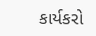કાર્યકરો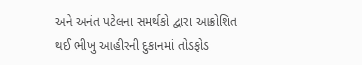અને અનંત પટેલના સમર્થકો દ્વારા આક્રોશિત થઈ ભીખુ આહીરની દુકાનમાં તોડફોડ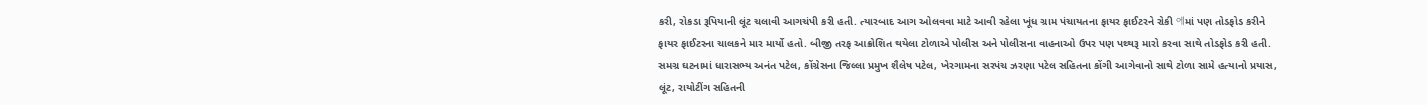કરી, રોકડા રૂપિયાની લૂંટ ચલાવી આગચંપી કરી હતી. ત્યારબાદ આગ ઓલવવા માટે આવી રહેલા ખૂંધ ગ્રામ પંચાયતના ફાયર ફાઈટરને રોકી 에માં પણ તોડફોડ કરીને ફાયર ફાઈટરના ચાલકને માર માર્યો હતો. બીજી તરફ આક્રોશિત થયેલા ટોળાએ પોલીસ અને પોલીસના વાહનાઓ ઉપર પણ પથ્થરૂ મારો કરવા સાથે તોડફોડ કરી હતી. સમગ્ર ઘટનામાં ધારાસભ્ય અનંત પટેલ, કોંગ્રેસના જિલ્લા પ્રમુખ શૈલેષ પટેલ, ખેરગામના સરપંચ ઝરણા પટેલ સહિતના કોંગી આગેવાનો સાથે ટોળા સામે હત્યાનો પ્રયાસ, લૂંટ, રાયોટીંગ સહિતની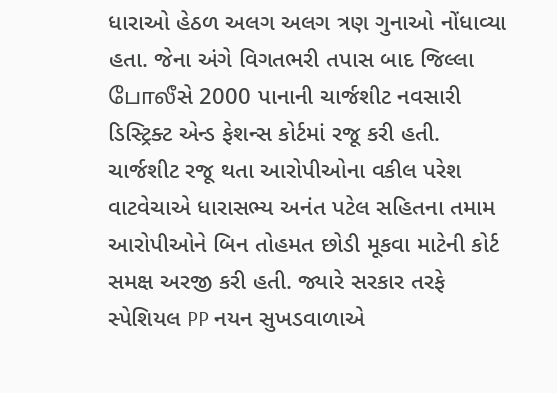ધારાઓ હેઠળ અલગ અલગ ત્રણ ગુનાઓ નોંધાવ્યા હતા. જેના અંગે વિગતભરી તપાસ બાદ જિલ્લા போலீસે 2000 પાનાની ચાર્જશીટ નવસારી ડિસ્ટ્રિક્ટ એન્ડ ફેશન્સ કોર્ટમાં રજૂ કરી હતી. ચાર્જશીટ રજૂ થતા આરોપીઓના વકીલ પરેશ વાટવેચાએ ધારાસભ્ય અનંત પટેલ સહિતના તમામ આરોપીઓને બિન તોહમત છોડી મૂકવા માટેની કોર્ટ સમક્ષ અરજી કરી હતી. જ્યારે સરકાર તરફે સ્પેશિયલ PP નયન સુખડવાળાએ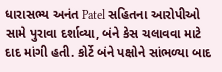ધારાસભ્ય અનંત Patel સહિતના આરોપીઓ સામે પુરાવા દર્શાવ્યા, બંને કેસ ચલાવવા માટે દાદ માંગી હતી. કોર્ટે બંને પક્ષોને સાંભળ્યા બાદ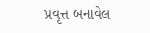પ્રવૃત્ત બનાવેલ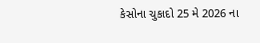કેસોના ચુકાદો 25 મે 2026 ના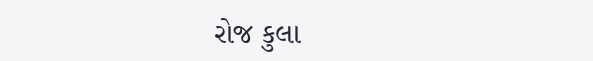રોજ કુલા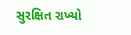સુરક્ષિત રાખ્યો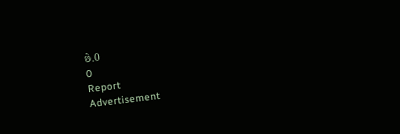છે.0
0
Report
Advertisement